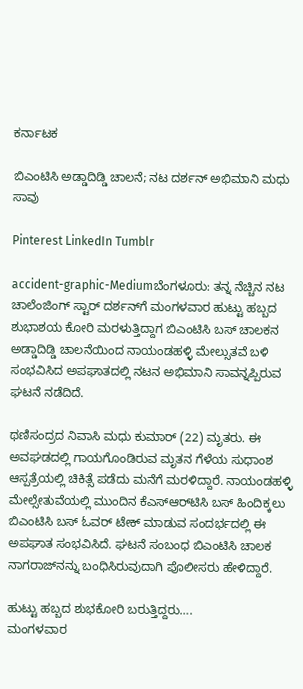ಕರ್ನಾಟಕ

ಬಿಎಂಟಿಸಿ ಅಡ್ಡಾದಿಡ್ಡಿ ಚಾಲನೆ; ನಟ ದರ್ಶನ್ ಅಭಿಮಾನಿ ಮಧು ಸಾವು

Pinterest LinkedIn Tumblr

accident-graphic-Mediumಬೆಂಗಳೂರು: ತನ್ನ ನೆಚ್ಚಿನ ನಟ ಚಾಲೆಂಜಿಂಗ್ ಸ್ಟಾರ್ ದರ್ಶನ್‌ಗೆ ಮಂಗಳವಾರ ಹುಟ್ಟು ಹಬ್ಬದ ಶುಭಾಶಯ ಕೋರಿ ಮರಳುತ್ತಿದ್ದಾಗ ಬಿಎಂಟಿಸಿ ಬಸ್‌ ಚಾಲಕನ ಅಡ್ಡಾದಿಡ್ಡಿ ಚಾಲನೆಯಿಂದ ನಾಯಂಡಹಳ್ಳಿ ಮೇಲ್ಸುತವೆ ಬಳಿ ಸಂಭವಿಸಿದ ಅಪಘಾತದಲ್ಲಿ ನಟನ ಅಭಿಮಾನಿ ಸಾವನ್ನಪ್ಪಿರುವ ಘಟನೆ ನಡೆದಿದೆ.

ಥಣಿಸಂದ್ರದ ನಿವಾಸಿ ಮಧು ಕುಮಾರ್‌ (22) ಮೃತರು. ಈ ಅವಘಡದಲ್ಲಿ ಗಾಯಗೊಂಡಿರುವ ಮೃತನ ಗೆಳೆಯ ಸುಧಾಂಶ ಆಸ್ಪತ್ರೆಯಲ್ಲಿ ಚಿಕಿತ್ಸೆ ಪಡೆದು ಮನೆಗೆ ಮರಳಿದ್ದಾರೆ. ನಾಯಂಡಹಳ್ಳಿ ಮೇಲ್ಸೇತುವೆಯಲ್ಲಿ ಮುಂದಿನ ಕೆಎಸ್‌ಆರ್‌ಟಿಸಿ ಬಸ್‌ ಹಿಂದಿಕ್ಕಲು ಬಿಎಂಟಿಸಿ ಬಸ್‌ ಓವರ್ ಟೇಕ್ ಮಾಡುವ ಸಂದರ್ಭದಲ್ಲಿ ಈ ಅಪಘಾತ ಸಂಭವಿಸಿದೆ. ಘಟನೆ ಸಂಬಂಧ ಬಿಎಂಟಿಸಿ ಚಾಲಕ ನಾಗರಾಜ್‌ನನ್ನು ಬಂಧಿಸಿರುವುದಾಗಿ ಪೊಲೀಸರು ಹೇಳಿದ್ದಾರೆ.

ಹುಟ್ಟು ಹಬ್ಬದ ಶುಭಕೋರಿ ಬರುತ್ತಿ‍ದ್ದರು….
ಮಂಗಳವಾರ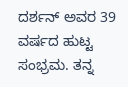ದರ್ಶನ್‌ ಅವರ 39 ವರ್ಷದ ಹುಟ್ಟ ಸಂಭ್ರಮ. ತನ್ನ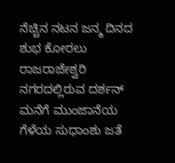ನೆಚ್ಚಿನ ನಟನ ಜನ್ಮ ದಿನದ ಶುಭ ಕೋರಲು ರಾಜರಾಜೇಶ್ವರಿ ನಗರದಲ್ಲಿರುವ ದರ್ಶನ್‌ ಮನೆಗೆ ಮುಂಜಾನೆಯ ಗೆಳೆಯ ಸುಧಾಂಶು ಜತೆ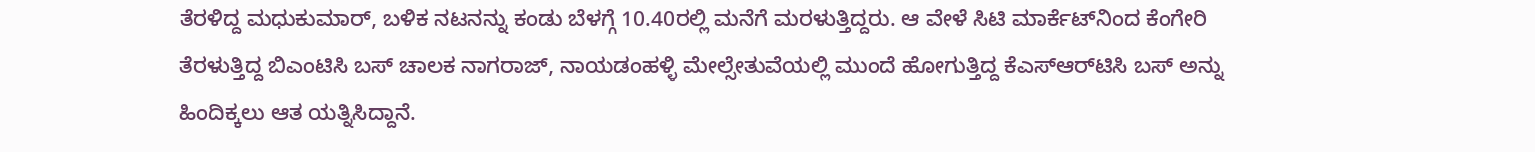ತೆರಳಿದ್ದ ಮಧುಕುಮಾರ್‌, ಬಳಿಕ ನಟನನ್ನು ಕಂಡು ಬೆಳಗ್ಗೆ 10.40ರಲ್ಲಿ ಮನೆಗೆ ಮರಳುತ್ತಿದ್ದರು. ಆ ವೇಳೆ ಸಿಟಿ ಮಾರ್ಕೆಟ್‌ನಿಂದ ಕೆಂಗೇರಿ ತೆರಳುತ್ತಿದ್ದ ಬಿಎಂಟಿಸಿ ಬಸ್‌ ಚಾಲಕ ನಾಗರಾಜ್‌, ನಾಯಡಂಹಳ್ಳಿ ಮೇಲ್ಸೇತುವೆಯಲ್ಲಿ ಮುಂದೆ ಹೋಗುತ್ತಿದ್ದ ಕೆಎಸ್‌ಆರ್‌ಟಿಸಿ ಬಸ್‌ ಅನ್ನು ಹಿಂದಿಕ್ಕಲು ಆತ ಯತ್ನಿಸಿದ್ದಾನೆ.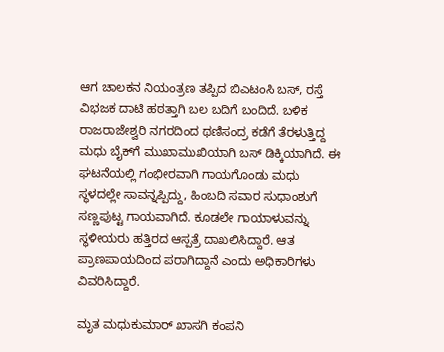ಆಗ ಚಾಲಕನ ನಿಯಂತ್ರಣ ತಪ್ಪಿದ ಬಿಎಟಂಸಿ ಬಸ್‌, ರಸ್ತೆ ವಿಭಜಕ ದಾಟಿ ಹಠತ್ತಾಗಿ ಬಲ ಬದಿಗೆ ಬಂದಿದೆ. ಬಳಿಕ ರಾಜರಾಜೇಶ್ವರಿ ನಗರದಿಂದ ಥಣಿಸಂದ್ರ ಕಡೆಗೆ ತೆರಳುತ್ತಿದ್ದ ಮಧು ಬೈಕ್‌ಗೆ ಮುಖಾಮುಖಿಯಾಗಿ ಬಸ್‌ ಡಿಕ್ಕಿಯಾಗಿದೆ. ಈ ಘಟನೆಯಲ್ಲಿ ಗಂಭೀರವಾಗಿ ಗಾಯಗೊಂಡು ಮಧು ಸ್ಥಳದಲ್ಲೇ ಸಾವನ್ನಪ್ಪಿದ್ದು, ಹಿಂಬದಿ ಸವಾರ ಸುಧಾಂಶುಗೆ ಸಣ್ಣಪುಟ್ಟ ಗಾಯವಾಗಿದೆ. ಕೂಡಲೇ ಗಾಯಾಳುವನ್ನು ಸ್ಥಳೀಯರು ಹತ್ತಿರದ ಆಸ್ಪತ್ರೆ ದಾಖಲಿಸಿದ್ದಾರೆ. ಆತ ಪ್ರಾಣಪಾಯದಿಂದ ಪರಾಗಿದ್ದಾನೆ ಎಂದು ಅಧಿಕಾರಿಗಳು ವಿವರಿಸಿದ್ದಾರೆ.

ಮೃತ ಮಧುಕುಮಾರ್‌ ಖಾಸಗಿ ಕಂಪನಿ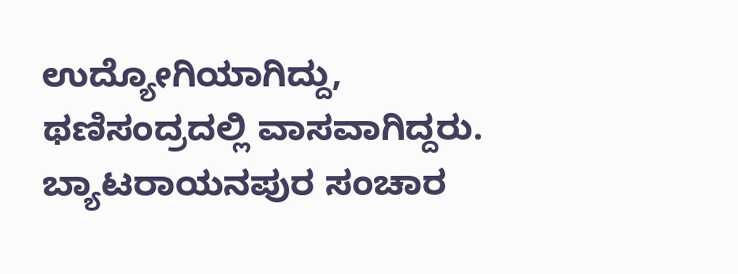ಉದ್ಯೋಗಿಯಾಗಿದ್ದು, ಥಣಿಸಂದ್ರದಲ್ಲಿ ವಾಸವಾಗಿದ್ದರು. ಬ್ಯಾಟರಾಯನಪುರ ಸಂಚಾರ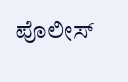ಪೊಲೀಸ್‌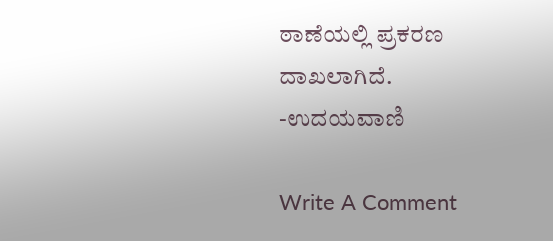ಠಾಣೆಯಲ್ಲಿ ಪ್ರಕರಣ ದಾಖಲಾಗಿದೆ.
-ಉದಯವಾಣಿ

Write A Comment